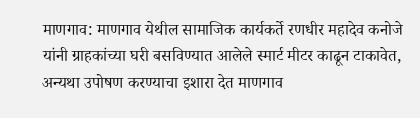माणगाव: माणगाव येथील सामाजिक कार्यकर्ते रणधीर महादेव कनोजे यांनी ग्राहकांच्या घरी बसविण्यात आलेले स्मार्ट मीटर काढून टाकावेत, अन्यथा उपोषण करण्याचा इशारा देत माणगाव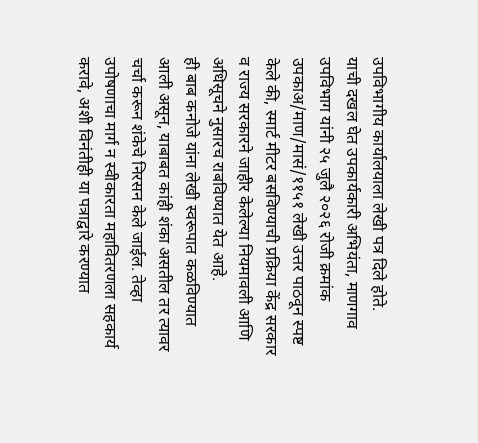उपविभागीय कार्यालयाला लेखी पत्र दिले होते.
याची दखल घेत उपकार्यकारी अभियंता, माणगाव उपविभाग यांनी २५ जुलै २०२६ रोजी क्रमांक उपकाअ/माण/मासं/११५१ लेखी उत्तर पाठवून स्पष्ट केले की, स्मार्ट मीटर बसविण्याची प्रक्रिया केंद्र सरकार व राज्य सरकारने जाहीर केलेल्या नियमावली आणि अधिसूचने नुसारच राबविण्यात येत आहे.
ही बाब कनोजे यांना लेखी स्वरूपात कळविण्यात आली असून, याबाबत कांही शंका असतील तर त्यावर चर्चा करून शंकेचे निरसन केले जाईल. तेव्हा उपोषणाचा मार्ग न स्वीकारता महावितरणला सहकार्य करावे, अशी विनंतीही या पत्राद्वारे करण्यात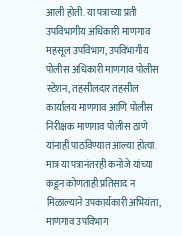आली होती. या पत्राच्या प्रती उपविभागीय अधिकारी माणगाव महसूल उपविभाग, उपविभागीय पोलीस अधिकारी माणगाव पोलीस स्टेशन, तहसीलदार तहसील कार्यालय माणगाव आणि पोलीस निरीक्षक माणगाव पोलीस ठाणे यांनाही पाठविण्यात आल्या होत्या.
मात्र या पत्रानंतरही कनोजे यांच्या कडून कोणताही प्रतिसाद न मिळाल्याने उपकार्यकारी अभियंता, माणगाव उपविभाग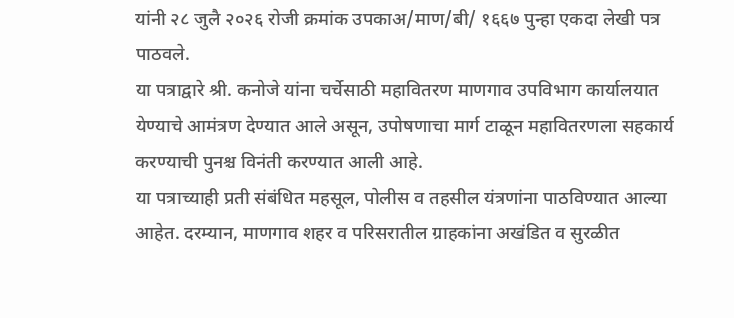यांनी २८ जुलै २०२६ रोजी क्रमांक उपकाअ/माण/बी/ १६६७ पुन्हा एकदा लेखी पत्र पाठवले.
या पत्राद्वारे श्री. कनोजे यांना चर्चेसाठी महावितरण माणगाव उपविभाग कार्यालयात येण्याचे आमंत्रण देण्यात आले असून, उपोषणाचा मार्ग टाळून महावितरणला सहकार्य करण्याची पुनश्च विनंती करण्यात आली आहे.
या पत्राच्याही प्रती संबंधित महसूल, पोलीस व तहसील यंत्रणांना पाठविण्यात आल्या आहेत. दरम्यान, माणगाव शहर व परिसरातील ग्राहकांना अखंडित व सुरळीत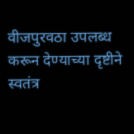वीजपुरवठा उपलब्ध करून देण्याच्या दृष्टीने स्वतंत्र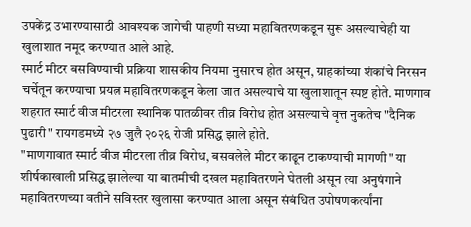उपकेंद्र उभारण्यासाठी आवश्यक जागेची पाहणी सध्या महावितरणकडून सुरू असल्याचेही या खुलाशात नमूद करण्यात आले आहे.
स्मार्ट मीटर बसविण्याची प्रक्रिया शासकीय नियमा नुसारच होत असून, ग्राहकांच्या शंकांचे निरसन चर्चेतून करण्याचा प्रयत्न महावितरणकडून केला जात असल्याचे या खुलाशातून स्पष्ट होते. माणगाव शहरात स्मार्ट वीज मीटरला स्थानिक पातळीवर तीव्र विरोध होत असल्याचे वृत्त नुकतेच "दैनिक पुढारी" रायगडमध्ये २७ जुलै २०२६ रोजी प्रसिद्ध झाले होते.
"माणगावात स्मार्ट वीज मीटरला तीव्र विरोध, बसवलेले मीटर काढून टाकण्याची मागणी" या शीर्षकाखाली प्रसिद्ध झालेल्या या बातमीची दखल महावितरणने घेतली असून त्या अनुषंगाने महावितरणच्या वतीने सविस्तर खुलासा करण्यात आला असून संबंधित उपोषणकर्त्यांना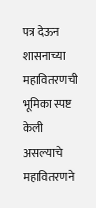पत्र देऊन शासनाच्या महावितरणची भूमिका स्पष्ट केली असल्याचे महावितरणने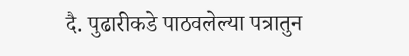दै. पुढारीकडे पाठवलेल्या पत्रातुन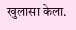खुलासा केला.